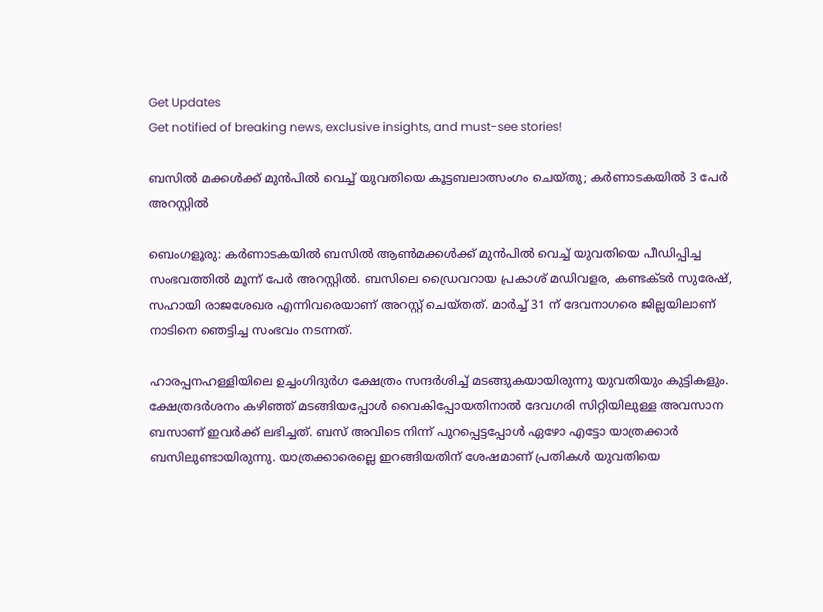Get Updates
Get notified of breaking news, exclusive insights, and must-see stories!

ബസിൽ മക്കൾക്ക് മുൻപിൽ വെച്ച് യുവതിയെ കൂട്ടബലാത്സംഗം ചെയ്തു; കർണാടകയിൽ 3 പേർ അറസ്റ്റിൽ

ബെംഗളൂരു: കർണാടകയിൽ ബസിൽ ആൺമക്കൾക്ക് മുൻപിൽ വെച്ച് യുവതിയെ പീഡിപ്പിച്ച സംഭവത്തിൽ മൂന്ന് പേർ അറസ്റ്റിൽ. ബസിലെ ഡ്രൈവറായ പ്രകാശ് മഡിവളര, കണ്ടക്ടർ സുരേഷ്, സഹായി രാജശേഖര എന്നിവരെയാണ് അറസ്റ്റ് ചെയ്തത്. മാർച്ച് 31 ന് ദേവനാഗരെ ജില്ലയിലാണ് നാടിനെ ഞെട്ടിച്ച സംഭവം നടന്നത്.

ഹാരപ്പനഹള്ളിയിലെ ഉച്ചംഗിദുർഗ ക്ഷേത്രം സന്ദർശിച്ച് മടങ്ങുകയായിരുന്നു യുവതിയും കുട്ടികളും. ക്ഷേത്രദർശനം കഴിഞ്ഞ് മടങ്ങിയപ്പോൾ വൈകിപ്പോയതിനാൽ ദേവഗരി സിറ്റിയിലുള്ള അവസാന ബസാണ് ഇവർക്ക് ലഭിച്ചത്. ബസ് അവിടെ നിന്ന് പുറപ്പെട്ടപ്പോൾ ഏഴോ എട്ടോ യാത്രക്കാർ ബസിലുണ്ടായിരുന്നു. യാത്രക്കാരെല്ലെ ഇറങ്ങിയതിന് ശേഷമാണ് പ്രതികൾ യുവതിയെ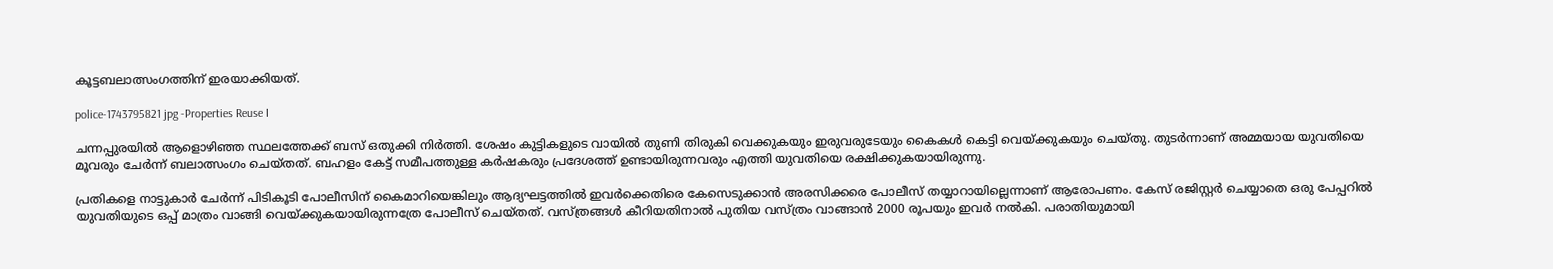കൂട്ടബലാത്സംഗത്തിന് ഇരയാക്കിയത്.

police-1743795821 jpg -Properties Reuse I

ചന്നപ്പുരയിൽ ആളൊഴിഞ്ഞ സ്ഥലത്തേക്ക് ബസ് ഒതുക്കി നിർത്തി. ശേഷം കുട്ടികളുടെ വായിൽ തുണി തിരുകി വെക്കുകയും ഇരുവരുടേയും കൈകൾ കെട്ടി വെയ്ക്കുകയും ചെയ്തു. തുടർന്നാണ് അമ്മയായ യുവതിയെ മൂവരും ചേർന്ന് ബലാത്സംഗം ചെയ്തത്. ബഹളം കേട്ട് സമീപത്തുള്ള കർഷകരും പ്രദേശത്ത് ഉണ്ടായിരുന്നവരും എത്തി യുവതിയെ രക്ഷിക്കുകയായിരുന്നു.

പ്രതികളെ നാട്ടുകാർ ചേർന്ന് പിടികൂടി പോലീസിന് കൈമാറിയെങ്കിലും ആദ്യഘട്ടത്തിൽ ഇവർക്കെതിരെ കേസെടുക്കാൻ അരസിക്കരെ പോലീസ് തയ്യാറായില്ലെന്നാണ് ആരോപണം. കേസ് രജിസ്റ്റർ ചെയ്യാതെ ഒരു പേപ്പറിൽ യുവതിയുടെ ഒപ്പ് മാത്രം വാങ്ങി വെയ്ക്കുകയായിരുന്നത്രേ പോലീസ് ചെയ്തത്. വസ്ത്രങ്ങൾ കീറിയതിനാൽ പുതിയ വസ്ത്രം വാങ്ങാൻ 2000 രൂപയും ഇവർ നൽകി. പരാതിയുമായി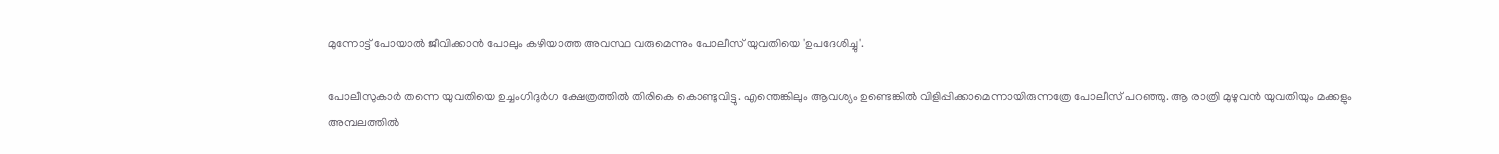മുന്നോട്ട് പോയാൽ ജീവിക്കാൻ പോലും കഴിയാത്ത അവസ്ഥ വരുമെന്നും പോലീസ് യുവതിയെ 'ഉപദേശിച്ചു'.

പോലീസുകാർ തന്നെ യുവതിയെ ഉച്ചംഗിദുർഗ ക്ഷേത്രത്തിൽ തിരികെ കൊണ്ടുവിട്ടു. എന്തെങ്കിലും ആവശ്യം ഉണ്ടെങ്കിൽ വിളിപ്പിക്കാമെന്നായിരുന്നത്രേ പോലീസ് പറഞ്ഞു. ആ രാത്രി മുഴുവൻ യുവതിയും മക്കളും അമ്പലത്തിൽ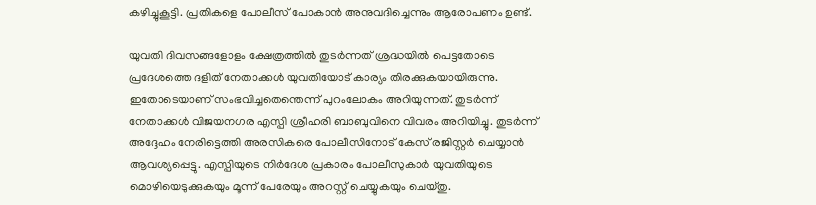കഴിച്ചുകൂട്ടി. പ്രതികളെ പോലീസ് പോകാൻ അനുവദിച്ചെന്നും ആരോപണം ഉണ്ട്.

യുവതി ദിവസങ്ങളോളം ക്ഷേത്രത്തിൽ തുടർന്നത് ശ്രദ്ധയിൽ പെട്ടതോടെ പ്രദേശത്തെ ദളിത് നേതാക്കൾ യുവതിയോട് കാര്യം തിരക്കുകയായിരുന്നു. ഇതോടെയാണ് സംഭവിച്ചതെന്തെന്ന് പുറംലോകം അറിയുന്നത്. തുടർന്ന് നേതാക്കൾ വിജയനഗര എസ്പി ശ്രീഹരി ബാബുവിനെ വിവരം അറിയിച്ചു. തുടർന്ന് അദ്ദേഹം നേരിട്ടെത്തി അരസികരെ പോലീസിനോട് കേസ് രജിസ്റ്റർ ചെയ്യാൻ ആവശ്യപ്പെട്ടു. എസ്പിയുടെ നിർദേശ പ്രകാരം പോലീസുകാർ യുവതിയുടെ മൊഴിയെടുക്കുകയും മൂന്ന് പേരേയും അറസ്റ്റ് ചെയ്യുകയും ചെയ്തു.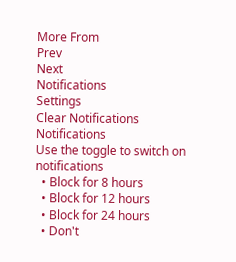More From
Prev
Next
Notifications
Settings
Clear Notifications
Notifications
Use the toggle to switch on notifications
  • Block for 8 hours
  • Block for 12 hours
  • Block for 24 hours
  • Don't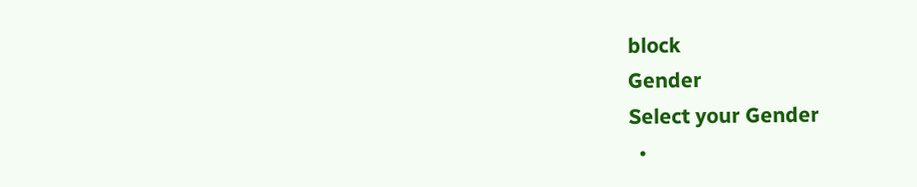block
Gender
Select your Gender
  •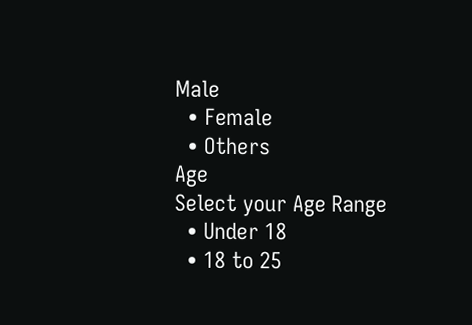Male
  • Female
  • Others
Age
Select your Age Range
  • Under 18
  • 18 to 25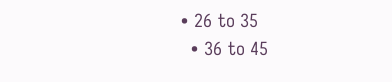• 26 to 35
  • 36 to 45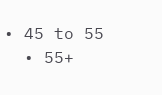• 45 to 55
  • 55+